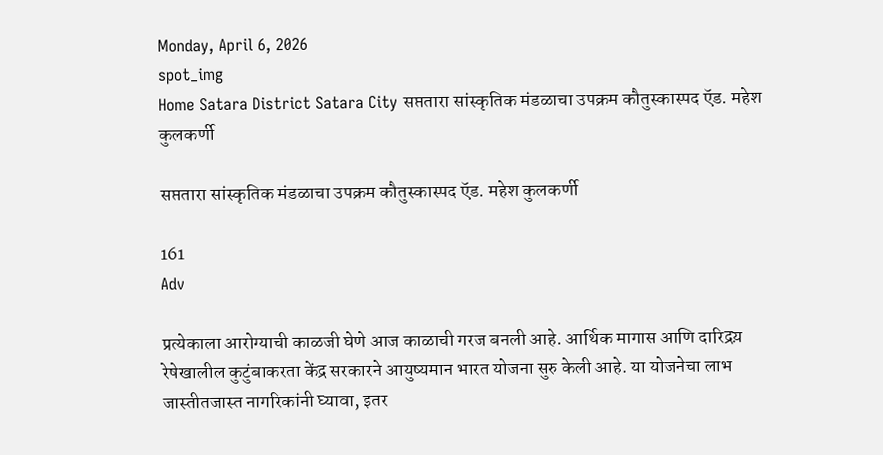Monday, April 6, 2026
spot_img
Home Satara District Satara City सप्ततारा सांस्कृतिक मंडळाचा उपक्रम कौतुस्कास्पद ऍड. महेश कुलकर्णी

सप्ततारा सांस्कृतिक मंडळाचा उपक्रम कौतुस्कास्पद ऍड. महेश कुलकर्णी

161
Adv

प्रत्येकाला आरोग्याची काळजी घेणे आज काळाची गरज बनली आहे. आर्थिक मागास आणि दारिद्रय़ रेषेखालील कुटुंबाकरता केंद्र सरकारने आयुष्यमान भारत योजना सुरु केली आहे. या योजनेचा लाभ जास्तीतजास्त नागरिकांनी घ्यावा, इतर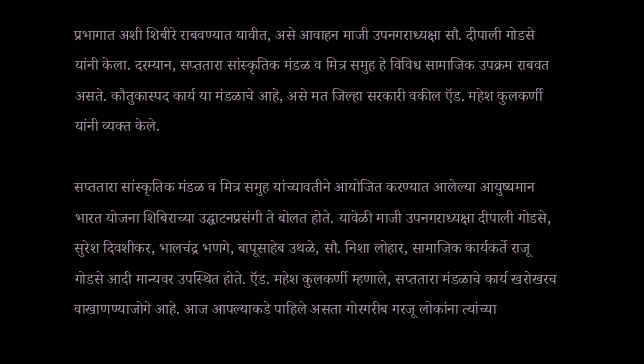प्रभागात अशी शिबीरे राबवण्यात यावीत, असे आवाहन माजी उपनगराध्यक्षा सौ. दीपाली गोडसे यांनी केला. दरम्यान, सप्ततारा सांस्कृतिक मंडळ व मित्र समुह हे विविध सामाजिक उपक्रम राबवत असते. कौतुकास्पद कार्य या मंडळाचे आहे, असे मत जिल्हा सरकारी वकील ऍड. महेश कुलकर्णी यांनी व्यक्त केले.

सप्ततारा सांस्कृतिक मंडळ व मित्र समुह यांच्यावतीने आयोजित करण्यात आलेल्या आयुष्यमान भारत योजना शिबिराच्या उद्घाटनप्रसंगी ते बोलत होते. यावेळी माजी उपनगराध्यक्षा दीपाली गोडसे, सुरेश दिवशीकर, भालचंद्र भणगे, बापूसाहेब उथळे, सौ. निशा लोहार, सामाजिक कार्यकर्ते राजू गोडसे आदी मान्यवर उपस्थित होते. ऍड. महेश कुलकर्णी म्हणाले, सप्ततारा मंडळाचे कार्य खरोखरच वाखाणण्याजोगे आहे. आज आपल्याकडे पाहिले असता गोरगरीब गरजू लोकांना त्यांच्या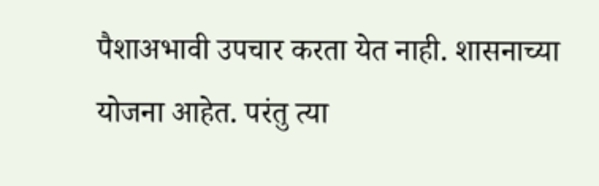पैशाअभावी उपचार करता येत नाही. शासनाच्या योजना आहेत. परंतु त्या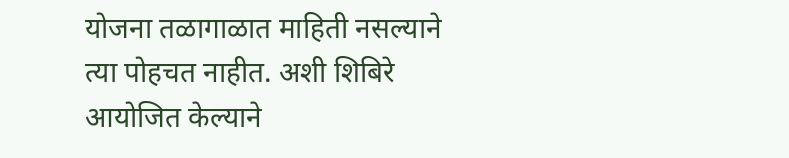योजना तळागाळात माहिती नसल्याने त्या पोहचत नाहीत. अशी शिबिरे आयोजित केल्याने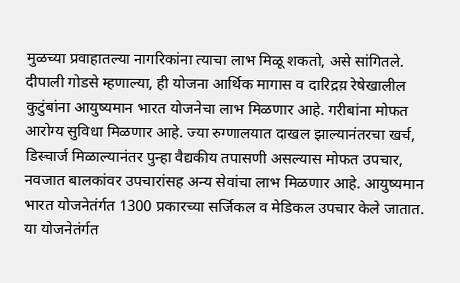मुळच्या प्रवाहातल्या नागरिकांना त्याचा लाभ मिळू शकतो, असे सांगितले. दीपाली गोडसे म्हणाल्या, ही योजना आर्थिक मागास व दारिद्रय़ रेषेखालील कुटुंबांना आयुष्यमान भारत योजनेचा लाभ मिळणार आहे. गरीबांना मोफत आरोग्य सुविधा मिळणार आहे. ज्या रुग्णालयात दाखल झाल्यानंतरचा खर्च, डिस्चार्ज मिळाल्यानंतर पुन्हा वैद्यकीय तपासणी असल्यास मोफत उपचार, नवजात बालकांवर उपचारांसह अन्य सेवांचा लाभ मिळणार आहे. आयुष्यमान भारत योजनेतंर्गत 1300 प्रकारच्या सर्जिकल व मेडिकल उपचार केले जातात. या योजनेतंर्गत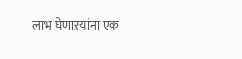लाभ घेणाऱयांना एक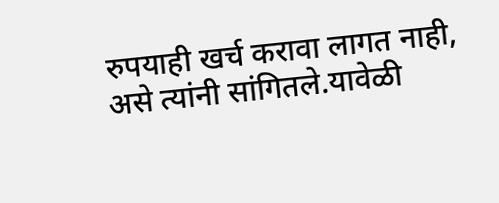रुपयाही खर्च करावा लागत नाही, असे त्यांनी सांगितले.यावेळी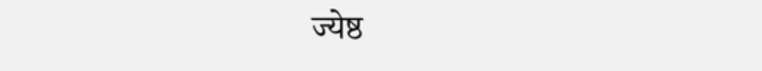ज्येष्ठ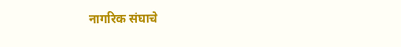नागरिक संघाचे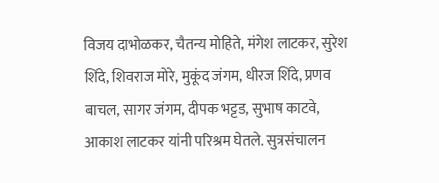विजय दाभोळकर, चैतन्य मोहिते, मंगेश लाटकर, सुरेश शिंदे, शिवराज मोरे, मुकूंद जंगम, धीरज शिंदे, प्रणव बाचल, सागर जंगम, दीपक भट्टड, सुभाष काटवे, आकाश लाटकर यांनी परिश्रम घेतले. सुत्रसंचालन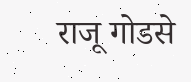राजू गोडसे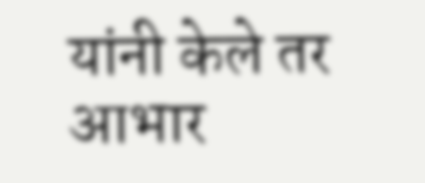यांनी केले तर आभार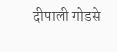दीपाली गोडसे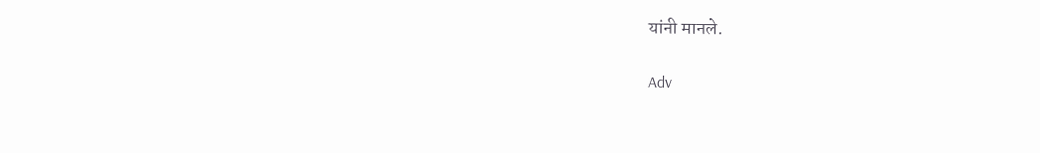यांनी मानले.

Adv